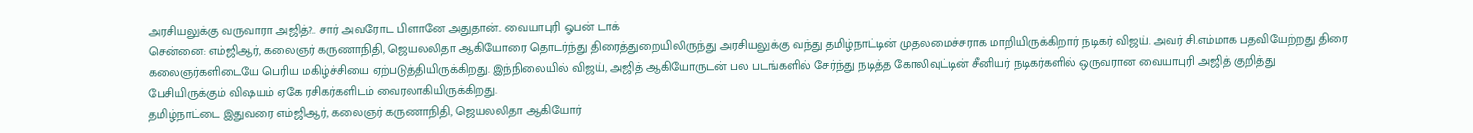அரசியலுக்கு வருவாரா அஜித்?.. சார் அவரோட பிளானே அதுதான்.. வையாபுரி ஓபன் டாக்
சென்னை: எம்ஜிஆர், கலைஞர் கருணாநிதி, ஜெயலலிதா ஆகியோரை தொடர்ந்து திரைத்துறையிலிருந்து அரசியலுக்கு வந்து தமிழ்நாட்டின் முதலமைச்சராக மாறியிருக்கிறார் நடிகர் விஜய். அவர் சி.எம்மாக பதவியேற்றது திரை கலைஞர்களிடையே பெரிய மகிழ்ச்சியை ஏற்படுத்தியிருக்கிறது. இந்நிலையில் விஜய், அஜித் ஆகியோருடன் பல படங்களில் சேர்ந்து நடித்த கோலிவுட்டின் சீனியர் நடிகர்களில் ஒருவரான வையாபுரி அஜித் குறித்து பேசியிருக்கும் விஷயம் ஏகே ரசிகர்களிடம் வைரலாகியிருக்கிறது.
தமிழ்நாட்டை இதுவரை எம்ஜிஆர், கலைஞர் கருணாநிதி, ஜெயலலிதா ஆகியோர்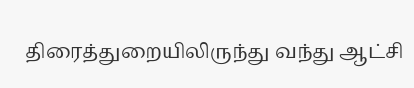திரைத்துறையிலிருந்து வந்து ஆட்சி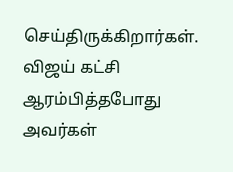செய்திருக்கிறார்கள். விஜய் கட்சி ஆரம்பித்தபோது அவர்கள்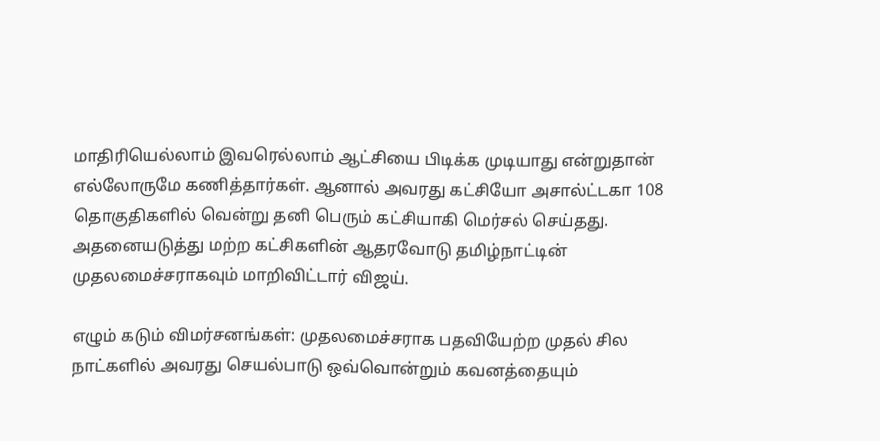மாதிரியெல்லாம் இவரெல்லாம் ஆட்சியை பிடிக்க முடியாது என்றுதான் எல்லோருமே கணித்தார்கள். ஆனால் அவரது கட்சியோ அசால்ட்டகா 108 தொகுதிகளில் வென்று தனி பெரும் கட்சியாகி மெர்சல் செய்தது. அதனையடுத்து மற்ற கட்சிகளின் ஆதரவோடு தமிழ்நாட்டின் முதலமைச்சராகவும் மாறிவிட்டார் விஜய்.

எழும் கடும் விமர்சனங்கள்: முதலமைச்சராக பதவியேற்ற முதல் சில நாட்களில் அவரது செயல்பாடு ஒவ்வொன்றும் கவனத்தையும்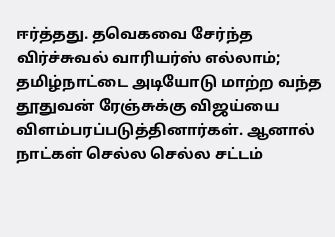ஈர்த்தது. தவெகவை சேர்ந்த விர்ச்சுவல் வாரியர்ஸ் எல்லாம்; தமிழ்நாட்டை அடியோடு மாற்ற வந்த தூதுவன் ரேஞ்சுக்கு விஜய்யை விளம்பரப்படுத்தினார்கள். ஆனால் நாட்கள் செல்ல செல்ல சட்டம்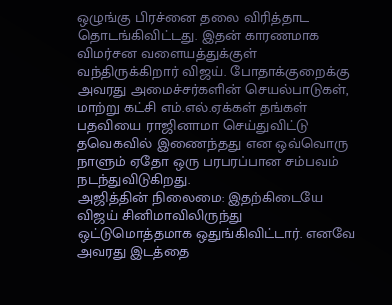ஒழுங்கு பிரச்னை தலை விரித்தாட தொடங்கிவிட்டது. இதன் காரணமாக விமர்சன வளையத்துக்குள் வந்திருக்கிறார் விஜய். போதாக்குறைக்கு அவரது அமைச்சர்களின் செயல்பாடுகள், மாற்று கட்சி எம்.எல்.ஏக்கள் தங்கள் பதவியை ராஜினாமா செய்துவிட்டு தவெகவில் இணைந்தது என ஒவ்வொரு நாளும் ஏதோ ஒரு பரபரப்பான சம்பவம் நடந்துவிடுகிறது.
அஜித்தின் நிலைமை: இதற்கிடையே விஜய் சினிமாவிலிருந்து ஒட்டுமொத்தமாக ஒதுங்கிவிட்டார். எனவே அவரது இடத்தை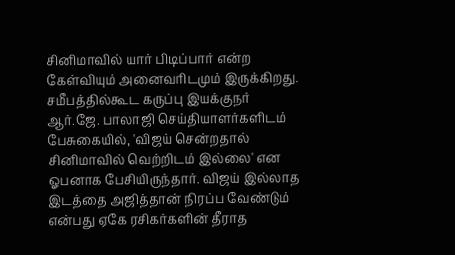சினிமாவில் யார் பிடிப்பார் என்ற கேள்வியும் அனைவரிடமும் இருக்கிறது. சமீபத்தில்கூட கருப்பு இயக்குநர் ஆர்.ஜே. பாலாஜி செய்தியாளர்களிடம் பேசுகையில், 'விஜய் சென்றதால் சினிமாவில் வெற்றிடம் இல்லை' என ஓபனாக பேசியிருந்தார். விஜய் இல்லாத இடத்தை அஜித்தான் நிரப்ப வேண்டும் என்பது ஏகே ரசிகர்களின் தீராத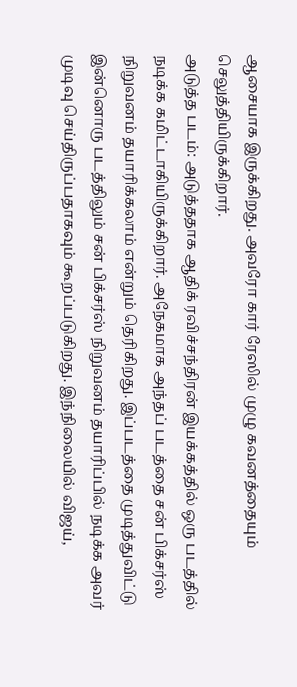ஆசையாக இருக்கிறது. அவரோ கார் ரேஸில் முழு கவனத்தையும் செலுத்தியிருக்கிறார்.
அடுத்த படம்: அடுத்ததாக ஆதிக் ரவிச்சந்திரன் இயக்கத்தில் ஒரு படத்தில் நடிக்க கமிட்டாகியிருக்கிறார். அநேகமாக அந்தப் படத்தை சன் பிக்சர்ஸ் நிறுவனம் தயாரிக்கலாம் என்றும் தெரிகிறது. இப்படத்தை முடித்துவிட்டு இன்னொரு படத்திலும் சன் பிக்சர்ஸ் நிறுவனம் தயாரிப்பில் நடிக்க அவர் முடிவு செய்திருப்பதாகவும் கூறப்படுகிறது. இந்நிலையில் விஜய்,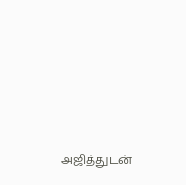அஜித்துடன்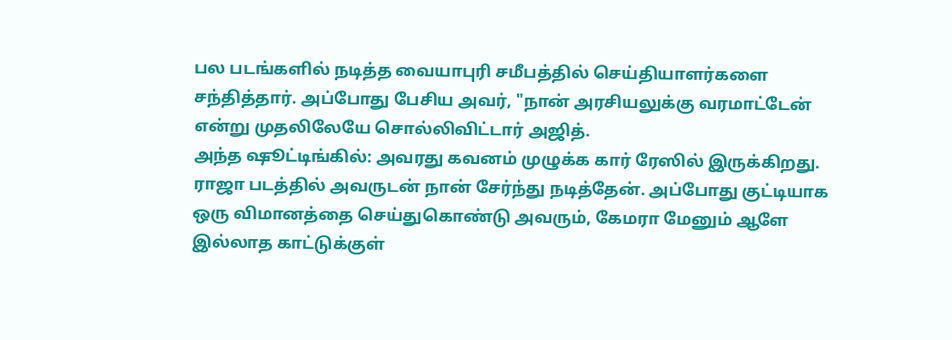பல படங்களில் நடித்த வையாபுரி சமீபத்தில் செய்தியாளர்களை சந்தித்தார். அப்போது பேசிய அவர், "நான் அரசியலுக்கு வரமாட்டேன் என்று முதலிலேயே சொல்லிவிட்டார் அஜித்.
அந்த ஷூட்டிங்கில்: அவரது கவனம் முழுக்க கார் ரேஸில் இருக்கிறது. ராஜா படத்தில் அவருடன் நான் சேர்ந்து நடித்தேன். அப்போது குட்டியாக ஒரு விமானத்தை செய்துகொண்டு அவரும், கேமரா மேனும் ஆளே இல்லாத காட்டுக்குள்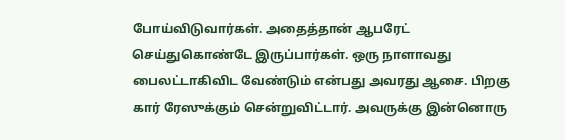போய்விடுவார்கள். அதைத்தான் ஆபரேட் செய்துகொண்டே இருப்பார்கள். ஒரு நாளாவது பைலட்டாகிவிட வேண்டும் என்பது அவரது ஆசை. பிறகு கார் ரேஸுக்கும் சென்றுவிட்டார். அவருக்கு இன்னொரு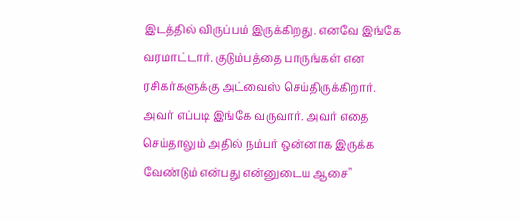இடத்தில் விருப்பம் இருக்கிறது. எனவே இங்கே வரமாட்டார். குடும்பத்தை பாருங்கள் என ரசிகர்களுக்கு அட்வைஸ் செய்திருக்கிறார். அவர் எப்படி இங்கே வருவார். அவர் எதை செய்தாலும் அதில் நம்பர் ஒன்னாக இருக்க வேண்டும் என்பது என்னுடைய ஆசை"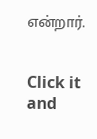என்றார்.


Click it and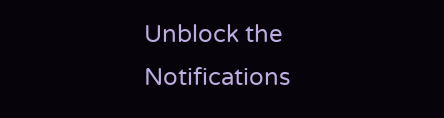Unblock the Notifications